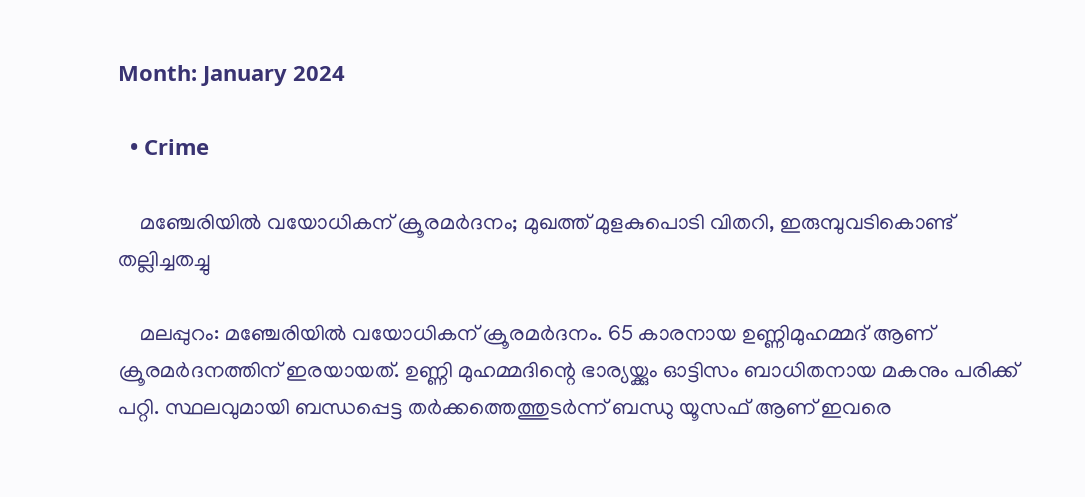Month: January 2024

  • Crime

    മഞ്ചേരിയില്‍ വയോധികന് ക്രൂരമര്‍ദനം; മുഖത്ത് മുളകുപൊടി വിതറി, ഇരുമ്പുവടികൊണ്ട് തല്ലിച്ചതച്ചു

    മലപ്പുറം: മഞ്ചേരിയില്‍ വയോധികന് ക്രൂരമര്‍ദനം. 65 കാരനായ ഉണ്ണിമുഹമ്മദ് ആണ് ക്രൂരമര്‍ദനത്തിന് ഇരയായത്. ഉണ്ണി മുഹമ്മദിന്റെ ഭാര്യയ്ക്കും ഓട്ടിസം ബാധിതനായ മകനും പരിക്ക് പറ്റി. സ്ഥലവുമായി ബന്ധപ്പെട്ട തര്‍ക്കത്തെത്തുടര്‍ന്ന് ബന്ധു യൂസഫ് ആണ് ഇവരെ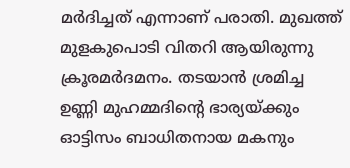മര്‍ദിച്ചത് എന്നാണ് പരാതി. മുഖത്ത് മുളകുപൊടി വിതറി ആയിരുന്നു ക്രൂരമര്‍ദമനം. തടയാന്‍ ശ്രമിച്ച ഉണ്ണി മുഹമ്മദിന്റെ ഭാര്യയ്ക്കും ഓട്ടിസം ബാധിതനായ മകനും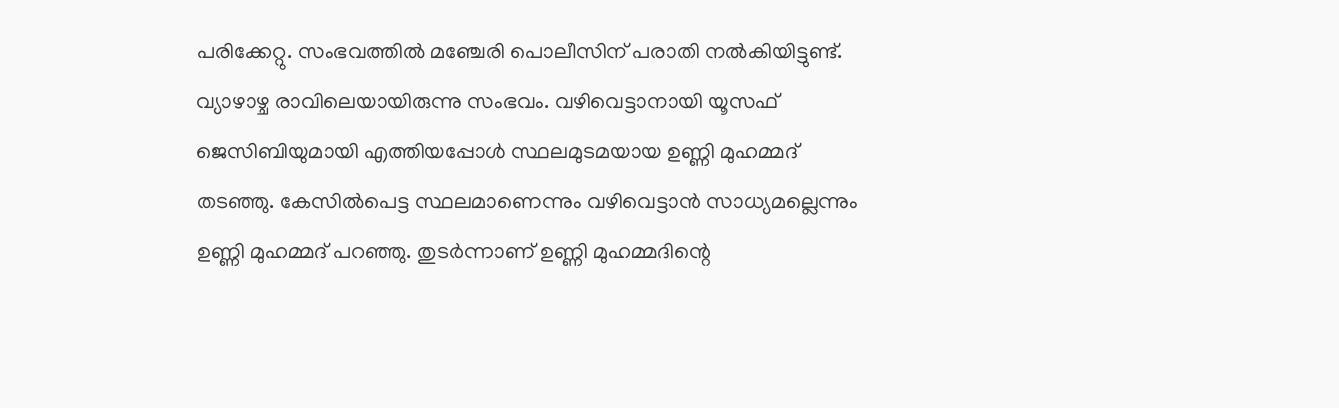പരിക്കേറ്റു. സംഭവത്തില്‍ മഞ്ചേരി പൊലീസിന് പരാതി നല്‍കിയിട്ടുണ്ട്. വ്യാഴാഴ്ച രാവിലെയായിരുന്നു സംഭവം. വഴിവെട്ടാനായി യൂസഫ് ജെസിബിയുമായി എത്തിയപ്പോള്‍ സ്ഥലമുടമയായ ഉണ്ണി മുഹമ്മദ് തടഞ്ഞു. കേസില്‍പെട്ട സ്ഥലമാണെന്നും വഴിവെട്ടാന്‍ സാധ്യമല്ലെന്നും ഉണ്ണി മുഹമ്മദ് പറഞ്ഞു. തുടര്‍ന്നാണ് ഉണ്ണി മുഹമ്മദിന്റെ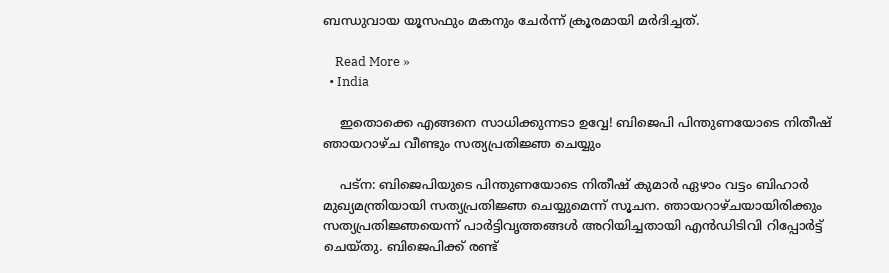ബന്ധുവായ യൂസഫും മകനും ചേര്‍ന്ന് ക്രൂരമായി മര്‍ദിച്ചത്.

    Read More »
  • India

    ഇതൊക്കെ എങ്ങനെ സാധിക്കുന്നടാ ഉവ്വേ! ബിജെപി പിന്തുണയോടെ നിതീഷ് ഞായറാഴ്ച വീണ്ടും സത്യപ്രതിജ്ഞ ചെയ്യും

    പട്ന: ബിജെപിയുടെ പിന്തുണയോടെ നിതീഷ് കുമാര്‍ ഏഴാം വട്ടം ബിഹാര്‍ മുഖ്യമന്ത്രിയായി സത്യപ്രതിജ്ഞ ചെയ്യുമെന്ന് സൂചന. ഞായറാഴ്ചയായിരിക്കും സത്യപ്രതിജ്ഞയെന്ന് പാര്‍ട്ടിവൃത്തങ്ങള്‍ അറിയിച്ചതായി എന്‍ഡിടിവി റിപ്പോര്‍ട്ട് ചെയ്തു. ബിജെപിക്ക് രണ്ട്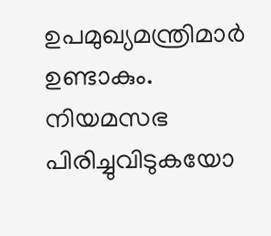ഉപമുഖ്യമന്ത്രിമാര്‍ ഉണ്ടാകും. നിയമസഭ പിരിച്ചുവിടുകയോ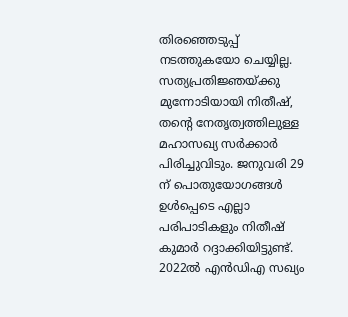തിരഞ്ഞെടുപ്പ് നടത്തുകയോ ചെയ്യില്ല. സത്യപ്രതിജ്ഞയ്ക്കു മുന്നോടിയായി നിതീഷ്, തന്റെ നേതൃത്വത്തിലുള്ള മഹാസഖ്യ സര്‍ക്കാര്‍ പിരിച്ചുവിടും. ജനുവരി 29 ന് പൊതുയോഗങ്ങള്‍ ഉള്‍പ്പെടെ എല്ലാ പരിപാടികളും നിതീഷ് കുമാര്‍ റദ്ദാക്കിയിട്ടുണ്ട്. 2022ല്‍ എന്‍ഡിഎ സഖ്യം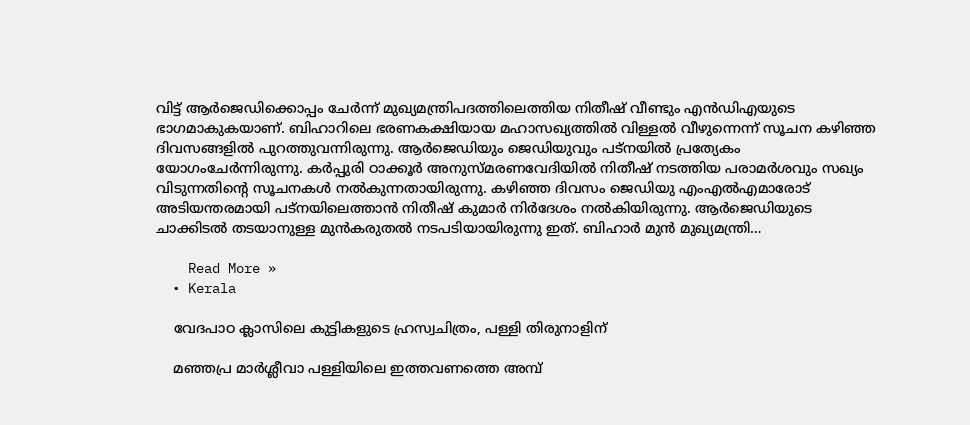വിട്ട് ആര്‍ജെഡിക്കൊപ്പം ചേര്‍ന്ന് മുഖ്യമന്ത്രിപദത്തിലെത്തിയ നിതീഷ് വീണ്ടും എന്‍ഡിഎയുടെ ഭാഗമാകുകയാണ്. ബിഹാറിലെ ഭരണകക്ഷിയായ മഹാസഖ്യത്തില്‍ വിള്ളല്‍ വീഴുന്നെന്ന് സൂചന കഴിഞ്ഞ ദിവസങ്ങളില്‍ പുറത്തുവന്നിരുന്നു. ആര്‍ജെഡിയും ജെഡിയുവും പട്‌നയില്‍ പ്രത്യേകം യോഗംചേര്‍ന്നിരുന്നു. കര്‍പ്പുരി ഠാക്കൂര്‍ അനുസ്മരണവേദിയില്‍ നിതീഷ് നടത്തിയ പരാമര്‍ശവും സഖ്യം വിടുന്നതിന്റെ സൂചനകള്‍ നല്‍കുന്നതായിരുന്നു. കഴിഞ്ഞ ദിവസം ജെഡിയു എംഎല്‍എമാരോട് അടിയന്തരമായി പട്‌നയിലെത്താന്‍ നിതീഷ് കുമാര്‍ നിര്‍ദേശം നല്‍കിയിരുന്നു. ആര്‍ജെഡിയുടെ ചാക്കിടല്‍ തടയാനുള്ള മുന്‍കരുതല്‍ നടപടിയായിരുന്നു ഇത്. ബിഹാര്‍ മുന്‍ മുഖ്യമന്ത്രി…

    Read More »
  • Kerala

    വേദപാഠ ക്ലാസിലെ കുട്ടികളുടെ ഹ്രസ്വചിത്രം, പള്ളി തിരുനാളിന്

    മഞ്ഞപ്ര മാർശ്ലീവാ പള്ളിയിലെ ഇത്തവണത്തെ അമ്പ്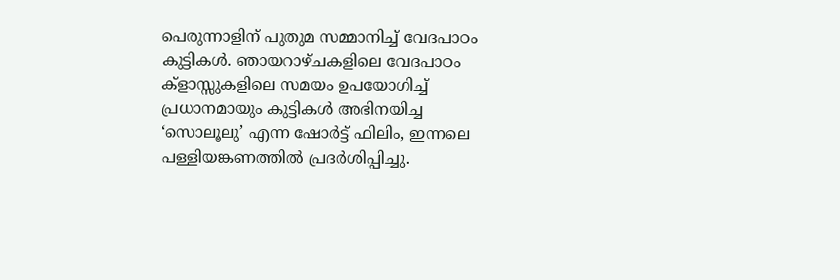പെരുന്നാളിന് പുതുമ സമ്മാനിച്ച് വേദപാഠം കുട്ടികൾ. ഞായറാഴ്ചകളിലെ വേദപാഠം ക്‌ളാസ്സുകളിലെ സമയം ഉപയോഗിച്ച് പ്രധാനമായും കുട്ടികൾ അഭിനയിച്ച ‘സൊലൂലു’ എന്ന ഷോർട്ട് ഫിലിം, ഇന്നലെ  പള്ളിയങ്കണത്തിൽ പ്രദർശിപ്പിച്ചു.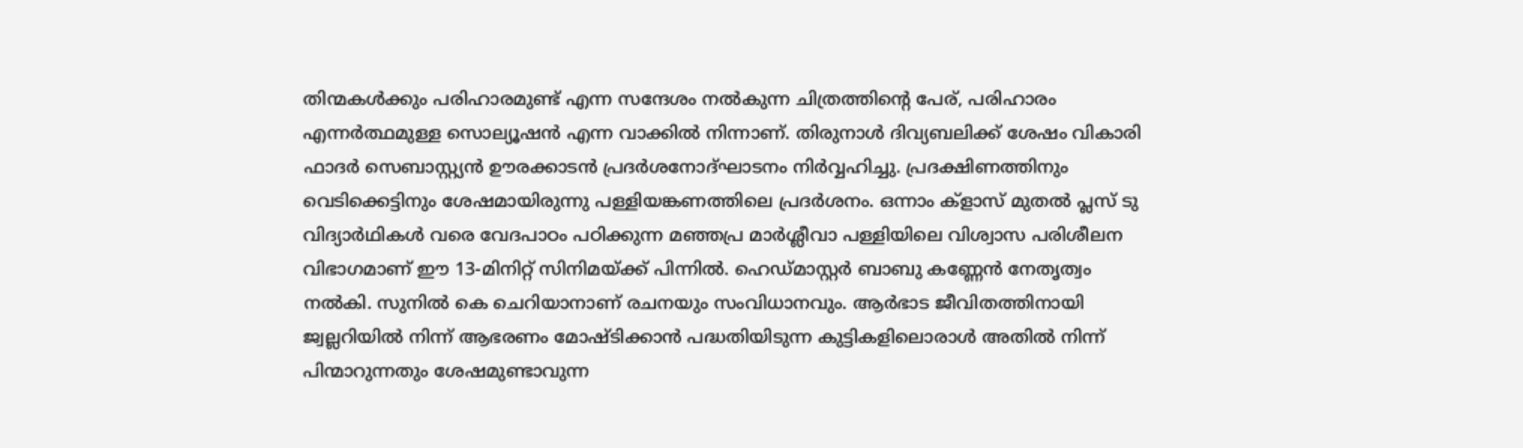തിന്മകൾക്കും പരിഹാരമുണ്ട് എന്ന സന്ദേശം നൽകുന്ന ചിത്രത്തിന്റെ പേര്, പരിഹാരം എന്നർത്ഥമുള്ള സൊല്യൂഷൻ എന്ന വാക്കിൽ നിന്നാണ്. തിരുനാൾ ദിവ്യബലിക്ക് ശേഷം വികാരി ഫാദർ സെബാസ്റ്റ്യൻ ഊരക്കാടൻ പ്രദർശനോദ്‌ഘാടനം നിർവ്വഹിച്ചു. പ്രദക്ഷിണത്തിനും വെടിക്കെട്ടിനും ശേഷമായിരുന്നു പള്ളിയങ്കണത്തിലെ പ്രദർശനം. ഒന്നാം ക്‌ളാസ് മുതൽ പ്ലസ് ടു വിദ്യാർഥികൾ വരെ വേദപാഠം പഠിക്കുന്ന മഞ്ഞപ്ര മാർശ്ലീവാ പള്ളിയിലെ വിശ്വാസ പരിശീലന വിഭാഗമാണ് ഈ 13-മിനിറ്റ് സിനിമയ്ക്ക് പിന്നിൽ. ഹെഡ്‌മാസ്റ്റർ ബാബു കണ്ണേൻ നേതൃത്വം നൽകി. സുനിൽ കെ ചെറിയാനാണ് രചനയും സംവിധാനവും. ആർഭാട ജീവിതത്തിനായി ജ്വല്ലറിയിൽ നിന്ന് ആഭരണം മോഷ്ടിക്കാൻ പദ്ധതിയിടുന്ന കുട്ടികളിലൊരാൾ അതിൽ നിന്ന് പിന്മാറുന്നതും ശേഷമുണ്ടാവുന്ന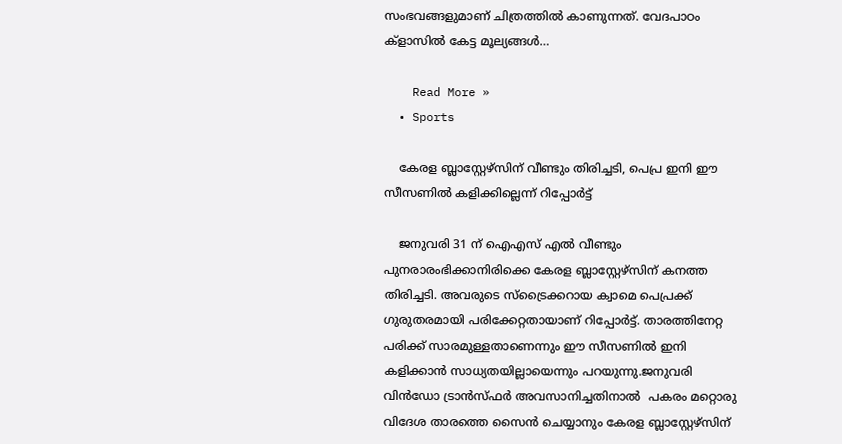സംഭവങ്ങളുമാണ് ചിത്രത്തിൽ കാണുന്നത്. വേദപാഠം ക്‌ളാസിൽ കേട്ട മൂല്യങ്ങൾ…

    Read More »
  • Sports

    കേരള ബ്ലാസ്റ്റേഴ്സിന് വീണ്ടും തിരിച്ചടി, പെപ്ര ഇനി ഈ സീസണില്‍ കളിക്കില്ലെന്ന് റിപ്പോർട്ട്

    ജനുവരി 31 ന് ഐഎസ് എല്‍ വീണ്ടും പുനരാരംഭിക്കാനിരിക്കെ കേരള ബ്ലാസ്റ്റേഴ്സിന് കനത്ത തിരിച്ചടി. അവരുടെ സ്ട്രൈക്കറായ ക്വാമെ പെപ്രക്ക് ഗുരുതരമായി പരിക്കേറ്റതായാണ് റിപ്പോർട്ട്. താരത്തിനേറ്റ പരിക്ക് സാരമുള്ളതാണെന്നും ഈ സീസണില്‍ ഇനി കളിക്കാൻ സാധ്യതയില്ലായെന്നും പറയുന്നു.ജനുവരി വിൻഡോ ട്രാൻസ്ഫർ അവസാനിച്ചതിനാൽ  പകരം മറ്റൊരു വിദേശ താരത്തെ സൈൻ ചെയ്യാനും കേരള ബ്ലാസ്റ്റേഴ്സിന്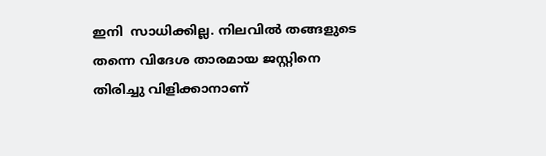ഇനി  സാധിക്കില്ല. നിലവിൽ തങ്ങളുടെ തന്നെ വിദേശ താരമായ ജസ്റ്റിനെ  തിരിച്ചു വിളിക്കാനാണ്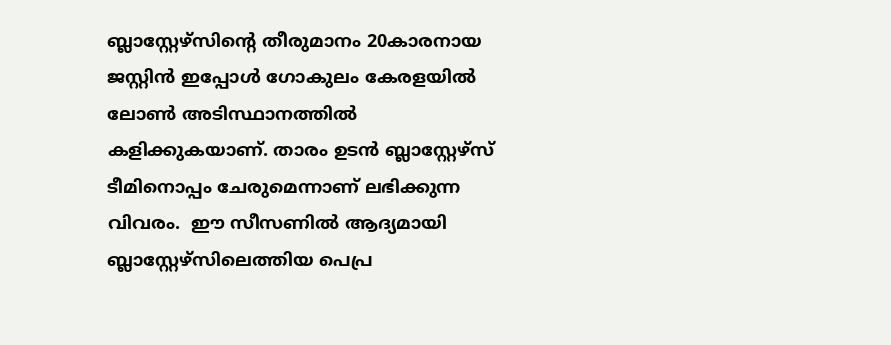ബ്ലാസ്റ്റേഴ്സിന്റെ തീരുമാനം 20കാരനായ ജസ്റ്റിൻ ഇപ്പോള്‍ ഗോകുലം കേരളയില്‍ ലോൺ അടിസ്ഥാനത്തിൽ കളിക്കുകയാണ്. താരം ഉടൻ ബ്ലാസ്റ്റേഴ്സ് ടീമിനൊപ്പം ചേരുമെന്നാണ് ലഭിക്കുന്ന വിവരം.  ഈ സീസണില്‍ ആദ്യമായി   ബ്ലാസ്റ്റേഴ്സിലെത്തിയ പെപ്ര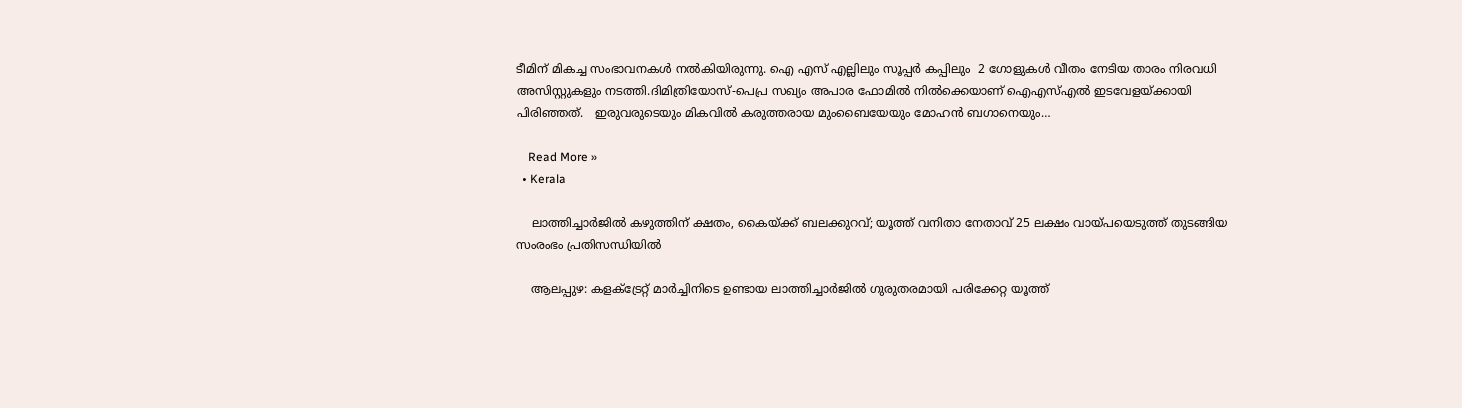ടീമിന് മികച്ച സംഭാവനകള്‍ നല്‍കിയിരുന്നു. ഐ എസ് എല്ലിലും സൂപ്പർ കപ്പിലും  2 ഗോളുകൾ വീതം നേടിയ താരം നിരവധി അസിസ്റ്റുകളും നടത്തി.ദിമിത്രിയോസ്-പെപ്ര സഖ്യം അപാര ഫോമിൽ നിൽക്കെയാണ് ഐഎസ്‌എൽ ഇടവേളയ്ക്കായി പിരിഞ്ഞത്.   ഇരുവരുടെയും മികവിൽ കരുത്തരായ മുംബൈയേയും മോഹൻ ബഗാനെയും…

    Read More »
  • Kerala

    ലാത്തിച്ചാര്‍ജില്‍ കഴുത്തിന് ക്ഷതം, കൈയ്ക്ക് ബലക്കുറവ്; യൂത്ത് വനിതാ നേതാവ് 25 ലക്ഷം വായ്പയെടുത്ത് തുടങ്ങിയ സംരംഭം പ്രതിസന്ധിയില്‍

    ആലപ്പുഴ: കളക്ട്രേറ്റ് മാര്‍ച്ചിനിടെ ഉണ്ടായ ലാത്തിച്ചാര്‍ജില്‍ ഗുരുതരമായി പരിക്കേറ്റ യൂത്ത്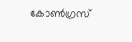കോണ്‍ഗ്രസ്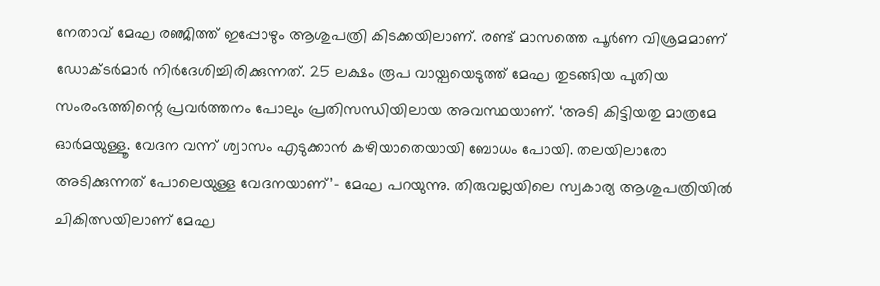നേതാവ് മേഘ രഞ്ജിത്ത് ഇപ്പോഴും ആശുപത്രി കിടക്കയിലാണ്. രണ്ട് മാസത്തെ പൂര്‍ണ വിശ്രമമാണ് ഡോക്ടര്‍മാര്‍ നിര്‍ദേശിച്ചിരിക്കുന്നത്. 25 ലക്ഷം രൂപ വായ്പയെടുത്ത് മേഘ തുടങ്ങിയ പുതിയ സംരംഭത്തിന്റെ പ്രവര്‍ത്തനം പോലും പ്രതിസന്ധിയിലായ അവസ്ഥയാണ്. ‘അടി കിട്ടിയതു മാത്രമേ ഓര്‍മയുള്ളൂ. വേദന വന്ന് ശ്വാസം എടുക്കാന്‍ കഴിയാതെയായി ബോധം പോയി. തലയിലാരോ അടിക്കുന്നത് പോലെയുള്ള വേദനയാണ്’- മേഘ പറയുന്നു. തിരുവല്ലയിലെ സ്വകാര്യ ആശുപത്രിയില്‍ ചികിത്സയിലാണ് മേഘ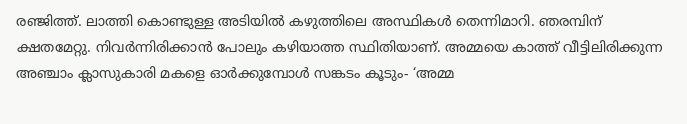രഞ്ജിത്ത്. ലാത്തി കൊണ്ടുള്ള അടിയില്‍ കഴുത്തിലെ അസ്ഥികള്‍ തെന്നിമാറി. ഞരമ്പിന് ക്ഷതമേറ്റു. നിവര്‍ന്നിരിക്കാന്‍ പോലും കഴിയാത്ത സ്ഥിതിയാണ്. അമ്മയെ കാത്ത് വീട്ടിലിരിക്കുന്ന അഞ്ചാം ക്ലാസുകാരി മകളെ ഓര്‍ക്കുമ്പോള്‍ സങ്കടം കൂടും- ‘അമ്മ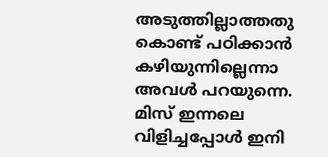അടുത്തില്ലാത്തതു കൊണ്ട് പഠിക്കാന്‍ കഴിയുന്നില്ലെന്നാ അവള്‍ പറയുന്നെ. മിസ് ഇന്നലെ വിളിച്ചപ്പോള്‍ ഇനി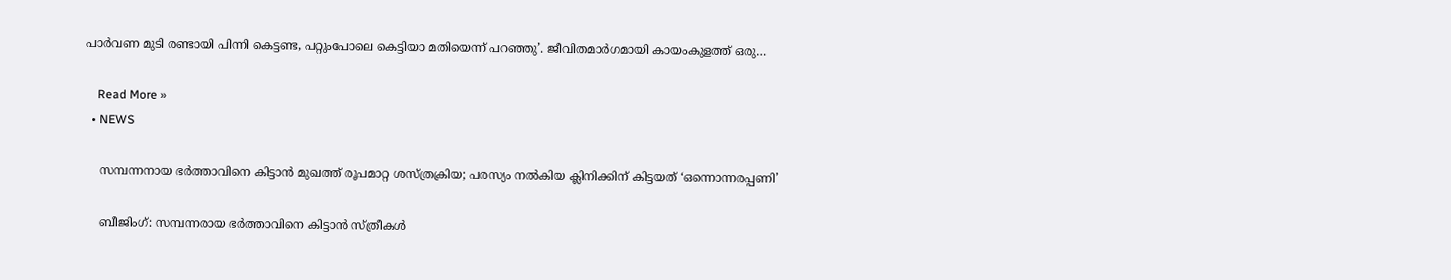പാര്‍വണ മുടി രണ്ടായി പിന്നി കെട്ടണ്ട, പറ്റുംപോലെ കെട്ടിയാ മതിയെന്ന് പറഞ്ഞു’. ജീവിതമാര്‍ഗമായി കായംകുളത്ത് ഒരു…

    Read More »
  • NEWS

    സമ്പന്നനായ ഭര്‍ത്താവിനെ കിട്ടാന്‍ മുഖത്ത് രൂപമാറ്റ ശസ്ത്രക്രിയ; പരസ്യം നല്‍കിയ ക്ലിനിക്കിന് കിട്ടയത് ‘ഒന്നൊന്നരപ്പണി’

    ബീജിംഗ്: സമ്പന്നരായ ഭര്‍ത്താവിനെ കിട്ടാന്‍ സ്ത്രീകള്‍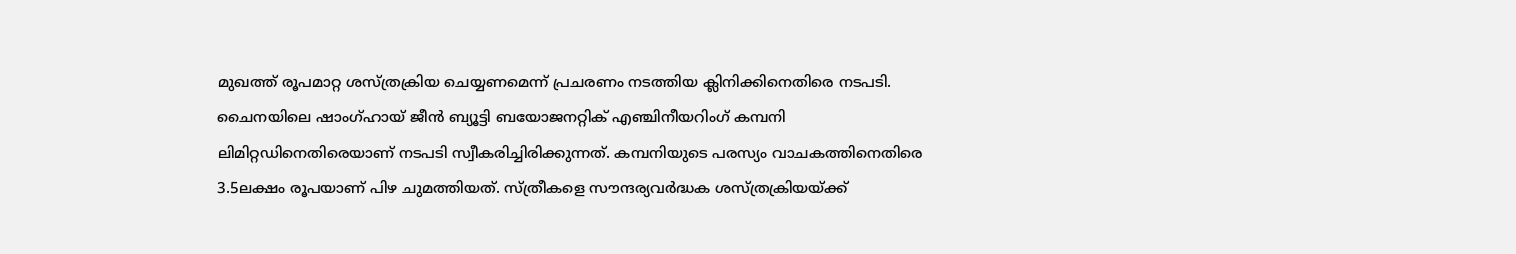മുഖത്ത് രൂപമാറ്റ ശസ്ത്രക്രിയ ചെയ്യണമെന്ന് പ്രചരണം നടത്തിയ ക്ലിനിക്കിനെതിരെ നടപടി. ചൈനയിലെ ഷാംഗ്ഹായ് ജീന്‍ ബ്യൂട്ടി ബയോജനറ്റിക് എഞ്ചിനീയറിംഗ് കമ്പനി ലിമിറ്റഡിനെതിരെയാണ് നടപടി സ്വീകരിച്ചിരിക്കുന്നത്. കമ്പനിയുടെ പരസ്യം വാചകത്തിനെതിരെ 3.5ലക്ഷം രൂപയാണ് പിഴ ചുമത്തിയത്. സ്ത്രീകളെ സൗന്ദര്യവര്‍ദ്ധക ശസ്ത്രക്രിയയ്ക്ക്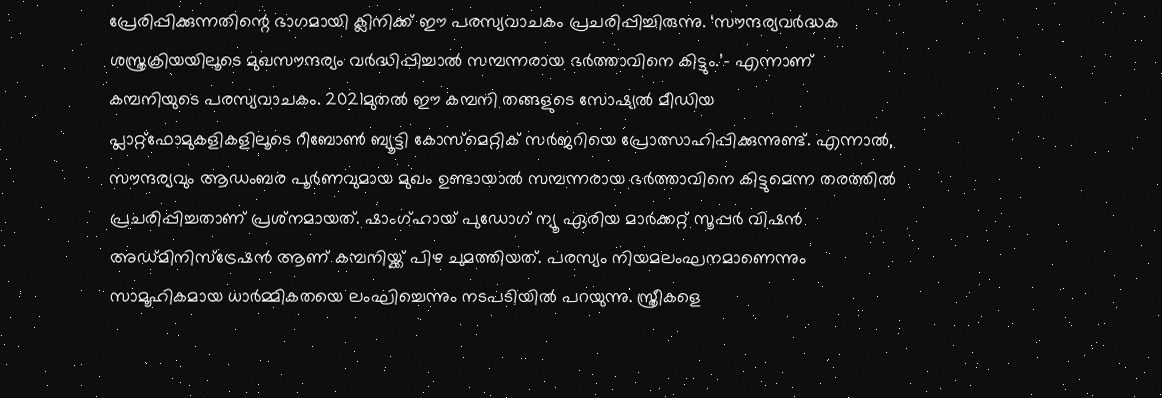പ്രേരിപ്പിക്കുന്നതിന്റെ ഭാഗമായി ക്ലിനിക്ക് ഈ പരസ്യവാചകം പ്രചരിപ്പിച്ചിരുന്നു. ‘സൗന്ദര്യവര്‍ദ്ധക ശസ്ത്രക്രിയയിലൂടെ മുഖസൗന്ദര്യം വര്‍ദ്ധിപ്പിച്ചാല്‍ സമ്പന്നരായ ഭര്‍ത്താവിനെ കിട്ടും.’- എന്നാണ് കമ്പനിയുടെ പരസ്യവാചകം. 2021മുതല്‍ ഈ കമ്പനി തങ്ങളുടെ സോഷ്യല്‍ മീഡിയ പ്ലാറ്റ്ഫോമുകളികളിലൂടെ റീബോണ്‍ ബ്യൂട്ടി കോസ്‌മെറ്റിക് സര്‍ജറിയെ പ്രോത്സാഹിപ്പിക്കുന്നുണ്ട്. എന്നാല്‍, സൗന്ദര്യവും ആഡംബര പൂര്‍ണവുമായ മുഖം ഉണ്ടായാല്‍ സമ്പന്നരായ ഭര്‍ത്താവിനെ കിട്ടുമെന്ന തരത്തില്‍ പ്രചരിപ്പിച്ചതാണ് പ്രശ്‌നമായത്. ഷാംഗ്ഹായ് പുഡോഗ് ന്യൂ ഏരിയ മാര്‍ക്കറ്റ് സൂപ്പര്‍ വിഷന്‍ അഡ്മിനിസ്‌ട്രേഷന്‍ ആണ് കമ്പനിയ്ക്ക് പിഴ ചുമത്തിയത്. പരസ്യം നിയമലംഘനമാണെന്നും സാമൂഹികമായ ധാര്‍മ്മികതയെ ലംഘിച്ചെന്നും നടപടിയില്‍ പറയുന്നു. സ്ത്രീകളെ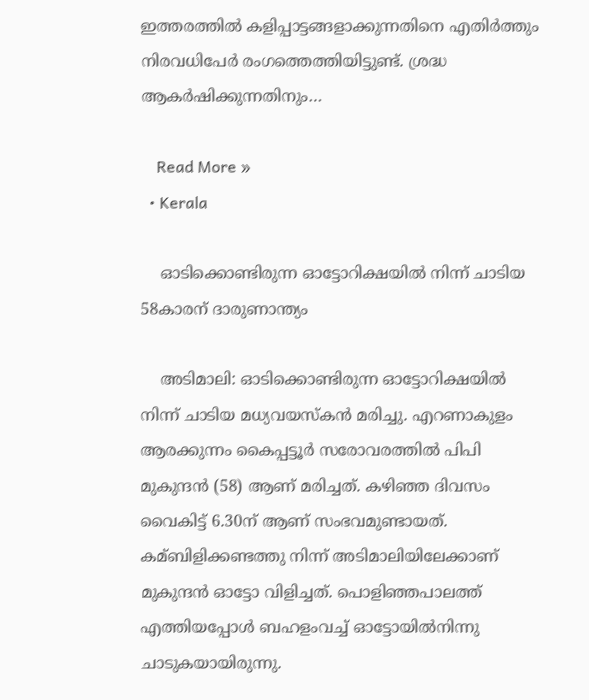ഇത്തരത്തില്‍ കളിപ്പാട്ടങ്ങളാക്കുന്നതിനെ എതിര്‍ത്തും നിരവധിപേര്‍ രംഗത്തെത്തിയിട്ടുണ്ട്. ശ്രദ്ധ ആകര്‍ഷിക്കുന്നതിനും…

    Read More »
  • Kerala

    ഓടിക്കൊണ്ടിരുന്ന ഓട്ടോറിക്ഷയില്‍ നിന്ന് ചാടിയ 58കാരന് ദാരുണാന്ത്യം

    അടിമാലി: ഓടിക്കൊണ്ടിരുന്ന ഓട്ടോറിക്ഷയില്‍ നിന്ന് ചാടിയ മധ്യവയസ്കൻ മരിച്ചു. എറണാകുളം ആരക്കുന്നം കൈപ്പട്ടൂർ സരോവരത്തില്‍ പിപി മുകുന്ദൻ (58) ആണ് മരിച്ചത്. കഴിഞ്ഞ ദിവസം വൈകിട്ട് 6.30ന് ആണ് സംഭവമുണ്ടായത്. കമ്ബിളിക്കണ്ടത്തു നിന്ന് അടിമാലിയിലേക്കാണ് മുകുന്ദൻ ഓട്ടോ വിളിച്ചത്. പൊളിഞ്ഞപാലത്ത് എത്തിയപ്പോള്‍ ബഹളംവച്ച്‌ ഓട്ടോയില്‍നിന്നു ചാടുകയായിരുന്നു.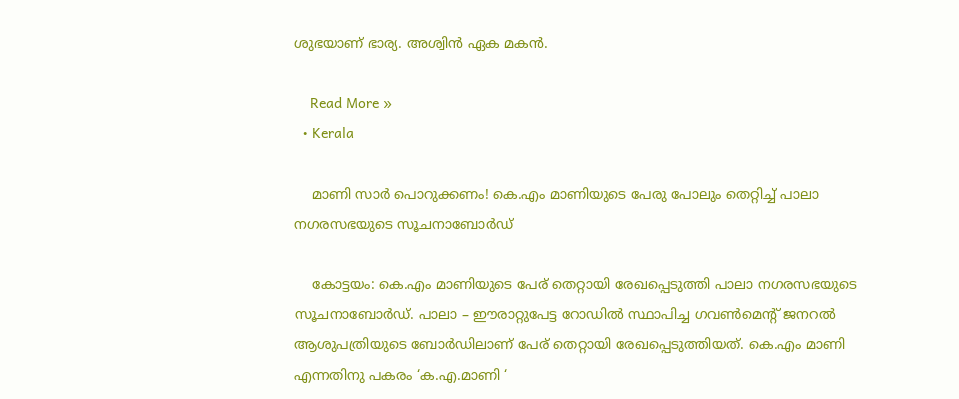ശുഭയാണ് ഭാര്യ. അശ്വിൻ ഏക മകൻ.

    Read More »
  • Kerala

    മാണി സാര്‍ പൊറുക്കണം! കെ.എം മാണിയുടെ പേരു പോലും തെറ്റിച്ച് പാലാ നഗരസഭയുടെ സൂചനാബോര്‍ഡ്

    കോട്ടയം: കെ.എം മാണിയുടെ പേര് തെറ്റായി രേഖപ്പെടുത്തി പാലാ നഗരസഭയുടെ സൂചനാബോര്‍ഡ്. പാലാ – ഈരാറ്റുപേട്ട റോഡില്‍ സ്ഥാപിച്ച ഗവണ്‍മെന്റ് ജനറല്‍ ആശുപത്രിയുടെ ബോര്‍ഡിലാണ് പേര് തെറ്റായി രേഖപ്പെടുത്തിയത്. കെ.എം മാണി എന്നതിനു പകരം ‘ക.എ.മാണി ‘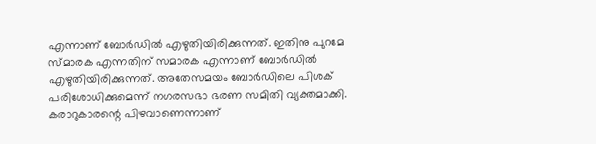എന്നാണ് ബോര്‍ഡില്‍ എഴുതിയിരിക്കുന്നത്. ഇതിനു പുറമേ സ്മാരക എന്നതിന് സമാരക എന്നാണ് ബോര്‍ഡില്‍ എഴുതിയിരിക്കുന്നത്. അതേസമയം ബോര്‍ഡിലെ പിശക് പരിശോധിക്കുമെന്ന് നഗരസഭാ ഭരണ സമിതി വ്യക്തമാക്കി. കരാറുകാരന്റെ പിഴവാണെന്നാണ്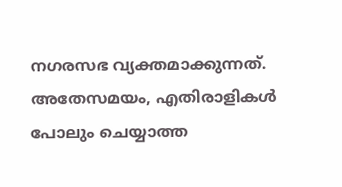നഗരസഭ വ്യക്തമാക്കുന്നത്. അതേസമയം, എതിരാളികള്‍ പോലും ചെയ്യാത്ത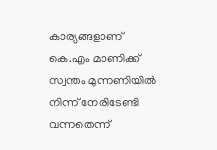കാര്യങ്ങളാണ് കെ.എം മാണിക്ക് സ്വന്തം മുന്നണിയില്‍ നിന്ന് നേരിടേണ്ടി വന്നതെന്ന്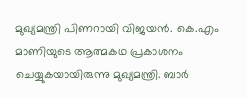മുഖ്യമന്ത്രി പിണറായി വിജയന്‍. കെ.എം മാണിയുടെ ആത്മകഥ പ്രകാശനം ചെയ്യുകയായിരുന്നു മുഖ്യമന്ത്രി. ബാര്‍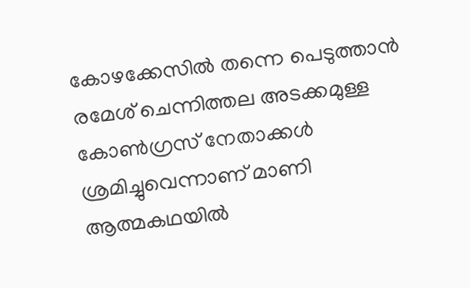കോഴക്കേസില്‍ തന്നെ പെടുത്താന്‍ രമേശ് ചെന്നിത്തല അടക്കമുള്ള കോണ്‍ഗ്രസ് നേതാക്കള്‍ ശ്രമിച്ചുവെന്നാണ് മാണി ആത്മകഥയില്‍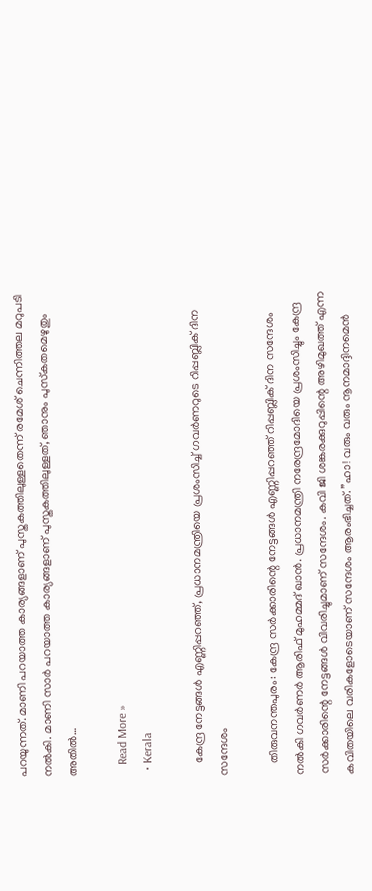പറയുന്നത്. മാണി പറയാത്ത കാര്യങ്ങളാണ് പുസ്തകത്തിലുള്ളതെന്ന് രമേശ് ചെന്നിത്തല മറുപടി നല്‍കി. മാണി സാര്‍ പറയാത്ത കാര്യങ്ങളാണ് പുസ്തകത്തിലുള്ളത്, ഞാനും പുസ്‌കതമെഴുതും അതില്‍…

    Read More »
  • Kerala

    കേന്ദ്ര നേട്ടങ്ങള്‍ എണ്ണിപ്പറഞ്ഞ്, പ്രധാനമന്ത്രിയെ പ്രശംസിച്ച്‌ ഗവര്‍ണറുടെ റിപ്പബ്ലിക് ദിന സന്ദേശം

    തിരുവനന്തപുരം: കേന്ദ്ര സർക്കാരിന്റെ നേട്ടങ്ങള്‍ എണ്ണിപ്പറഞ്ഞ് റിപ്പബ്ലിക് ദിന സന്ദേശം നല്‍കി ഗവർണർ ആരിഫ് മുഹമ്മദ് ഖാൻ. പ്രധാനമന്ത്രി നരേന്ദ്രമോദിയെ പ്രശംസിച്ചും കേന്ദ്ര സർക്കാരിന്റെ നേട്ടങ്ങള്‍ വിവരിച്ചുമാണ് സന്ദേശം. കവി ജി ശങ്കരക്കുറുപ്പിന്റെ അഴിമുഖത്ത് എന്ന കവിതയിലെ വരികളോടെയാണ് സന്ദേശം ആരംഭിച്ചത്. ”ഹാ! വരും വരും നൂനമാദ്ദിനമെന്‍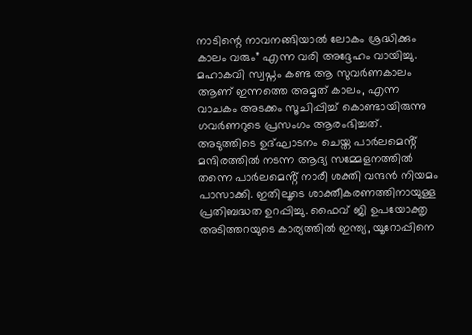നാടിന്റെ നാവനങ്ങിയാല്‍ ലോകം ശ്രദ്ധിക്കും കാലം വരും” എന്ന വരി അദ്ദേഹം വായിച്ചു. മഹാകവി സ്വപ്നം കണ്ട ആ സുവർണകാലം ആണ് ഇന്നത്തെ അമൃത് കാലം, എന്ന വാചകം അടക്കം സൂചിപ്പിച്ച്‌ കൊണ്ടായിരുന്നു ഗവർണറുടെ പ്രസംഗം ആരംഭിച്ചത്. അടുത്തിടെ ഉദ്ഘാടനം ചെയ്ത പാർലമെൻ്റ് മന്ദിരത്തില്‍ നടന്ന ആദ്യ സമ്മേളനത്തില്‍ തന്നെ പാർലമെൻ്റ് നാരീ ശക്തി വന്ദൻ നിയമം പാസാക്കി. ഇതിലൂടെ ശാക്തീകരണത്തിനായുള്ള പ്രതിബദ്ധത ഉറപ്പിച്ചു. ഫൈവ് ജി ഉപയോക്തൃ അടിത്തറയുടെ കാര്യത്തില്‍ ഇന്ത്യ, യൂറോപ്പിനെ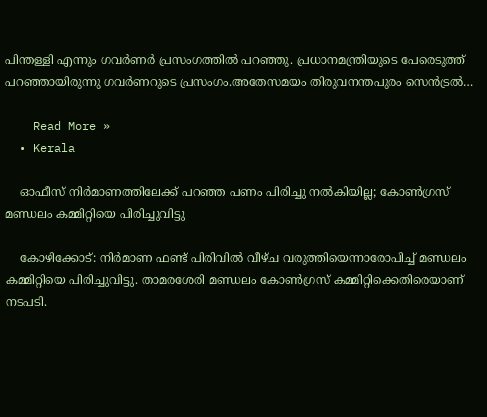പിന്തള്ളി എന്നും ഗവർണർ പ്രസംഗത്തില്‍ പറഞ്ഞു. പ്രധാനമന്ത്രിയുടെ പേരെടുത്ത് പറഞ്ഞായിരുന്നു ഗവർണറുടെ പ്രസംഗം.അതേസമയം തിരുവനന്തപുരം സെൻട്രല്‍…

    Read More »
  • Kerala

    ഓഫീസ് നിര്‍മാണത്തിലേക്ക് പറഞ്ഞ പണം പിരിച്ചു നല്‍കിയില്ല; കോണ്‍ഗ്രസ് മണ്ഡലം കമ്മിറ്റിയെ പിരിച്ചുവിട്ടു

    കോഴിക്കോട്: നിര്‍മാണ ഫണ്ട് പിരിവില്‍ വീഴ്ച വരുത്തിയെന്നാരോപിച്ച് മണ്ഡലം കമ്മിറ്റിയെ പിരിച്ചുവിട്ടു. താമരശേരി മണ്ഡലം കോണ്‍ഗ്രസ് കമ്മിറ്റിക്കെതിരെയാണ് നടപടി.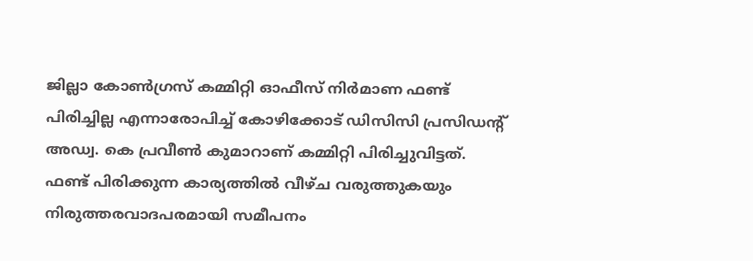ജില്ലാ കോണ്‍ഗ്രസ് കമ്മിറ്റി ഓഫീസ് നിര്‍മാണ ഫണ്ട് പിരിച്ചില്ല എന്നാരോപിച്ച് കോഴിക്കോട് ഡിസിസി പ്രസിഡന്റ് അഡ്വ. കെ പ്രവീണ്‍ കുമാറാണ് കമ്മിറ്റി പിരിച്ചുവിട്ടത്. ഫണ്ട് പിരിക്കുന്ന കാര്യത്തില്‍ വീഴ്ച വരുത്തുകയും നിരുത്തരവാദപരമായി സമീപനം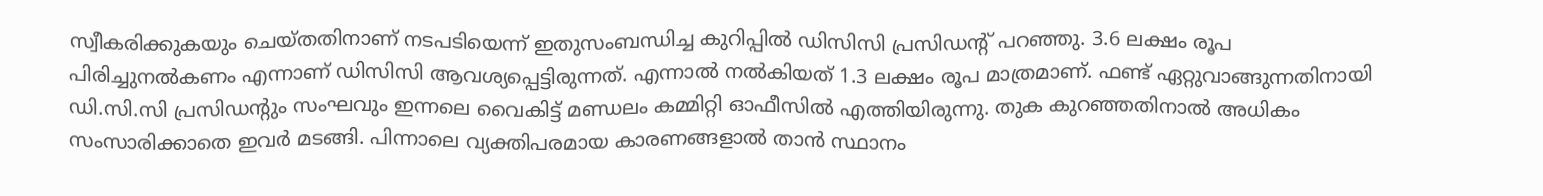സ്വീകരിക്കുകയും ചെയ്തതിനാണ് നടപടിയെന്ന് ഇതുസംബന്ധിച്ച കുറിപ്പില്‍ ഡിസിസി പ്രസിഡന്റ് പറഞ്ഞു. 3.6 ലക്ഷം രൂപ പിരിച്ചുനല്‍കണം എന്നാണ് ഡിസിസി ആവശ്യപ്പെട്ടിരുന്നത്. എന്നാല്‍ നല്‍കിയത് 1.3 ലക്ഷം രൂപ മാത്രമാണ്. ഫണ്ട് ഏറ്റുവാങ്ങുന്നതിനായി ഡി.സി.സി പ്രസിഡന്റും സംഘവും ഇന്നലെ വൈകിട്ട് മണ്ഡലം കമ്മിറ്റി ഓഫീസില്‍ എത്തിയിരുന്നു. തുക കുറഞ്ഞതിനാല്‍ അധികം സംസാരിക്കാതെ ഇവര്‍ മടങ്ങി. പിന്നാലെ വ്യക്തിപരമായ കാരണങ്ങളാല്‍ താന്‍ സ്ഥാനം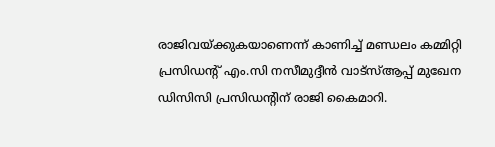രാജിവയ്ക്കുകയാണെന്ന് കാണിച്ച് മണ്ഡലം കമ്മിറ്റി പ്രസിഡന്റ് എം.സി നസീമുദ്ദീന്‍ വാട്‌സ്ആപ്പ് മുഖേന ഡിസിസി പ്രസിഡന്റിന് രാജി കൈമാറി.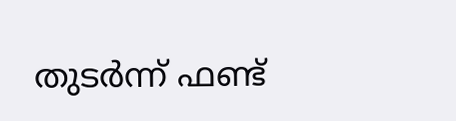തുടര്‍ന്ന് ഫണ്ട്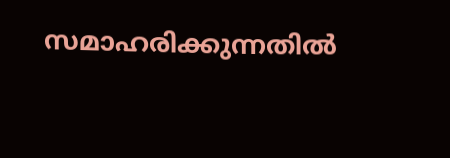സമാഹരിക്കുന്നതില്‍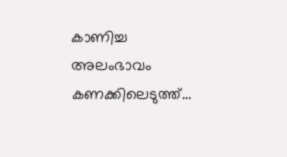കാണിച്ച അലംഭാവം കണക്കിലെടുത്ത്…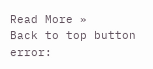Read More »
Back to top button
error: